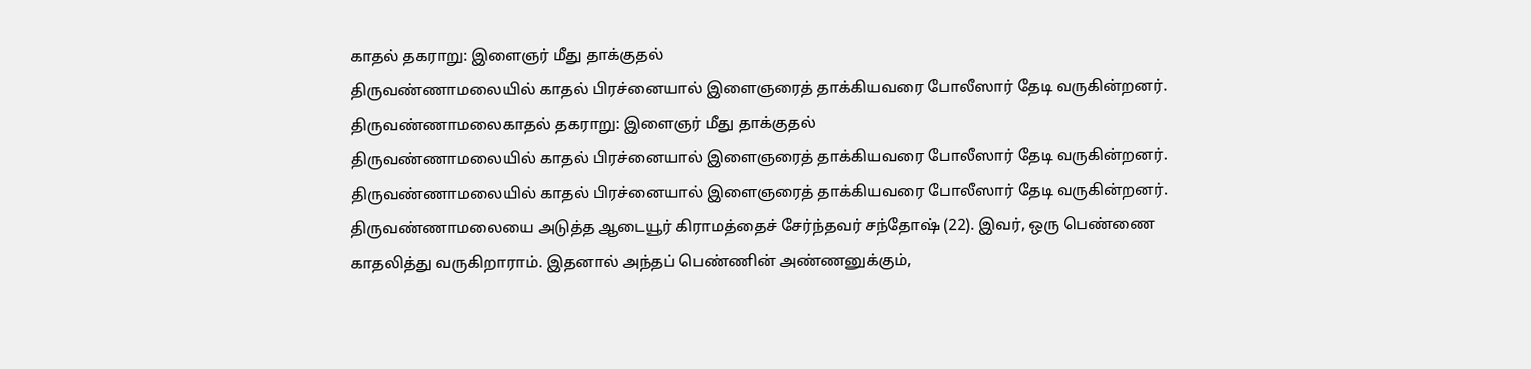காதல் தகராறு: இளைஞர் மீது தாக்குதல்
திருவண்ணாமலையில் காதல் பிரச்னையால் இளைஞரைத் தாக்கியவரை போலீஸார் தேடி வருகின்றனர்.
திருவண்ணாமலைகாதல் தகராறு: இளைஞர் மீது தாக்குதல்
திருவண்ணாமலையில் காதல் பிரச்னையால் இளைஞரைத் தாக்கியவரை போலீஸார் தேடி வருகின்றனர்.
திருவண்ணாமலையில் காதல் பிரச்னையால் இளைஞரைத் தாக்கியவரை போலீஸார் தேடி வருகின்றனர்.
திருவண்ணாமலையை அடுத்த ஆடையூர் கிராமத்தைச் சேர்ந்தவர் சந்தோஷ் (22). இவர், ஒரு பெண்ணை காதலித்து வருகிறாராம். இதனால் அந்தப் பெண்ணின் அண்ணனுக்கும்,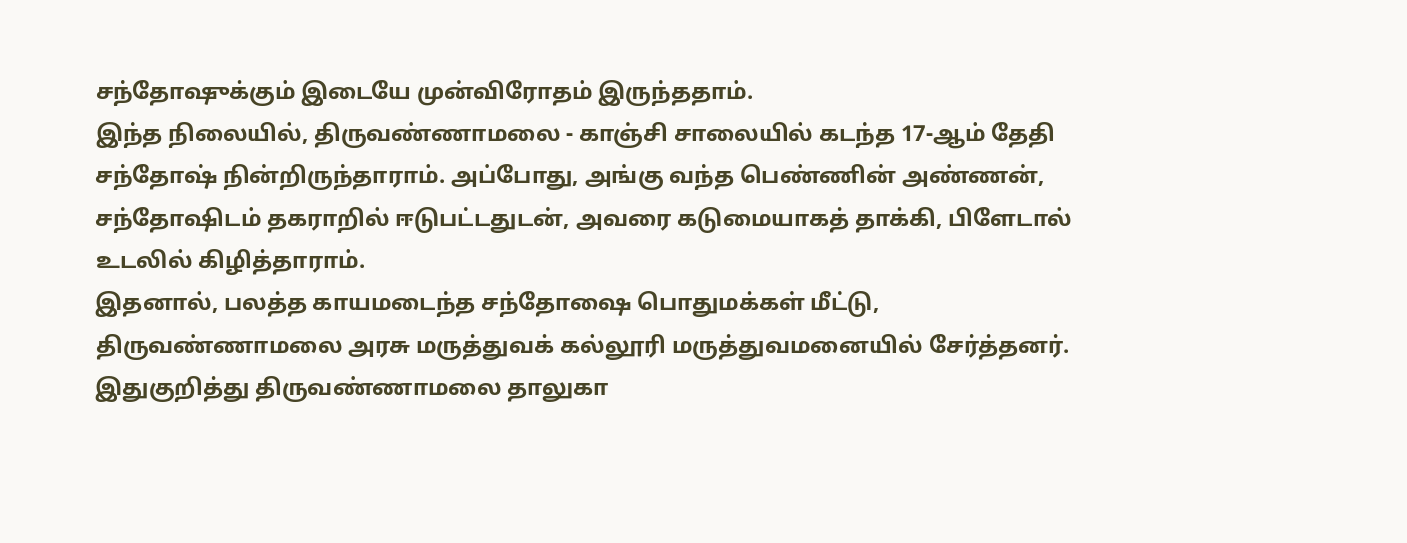சந்தோஷுக்கும் இடையே முன்விரோதம் இருந்ததாம்.
இந்த நிலையில், திருவண்ணாமலை - காஞ்சி சாலையில் கடந்த 17-ஆம் தேதி சந்தோஷ் நின்றிருந்தாராம். அப்போது, அங்கு வந்த பெண்ணின் அண்ணன், சந்தோஷிடம் தகராறில் ஈடுபட்டதுடன், அவரை கடுமையாகத் தாக்கி, பிளேடால் உடலில் கிழித்தாராம்.
இதனால், பலத்த காயமடைந்த சந்தோஷை பொதுமக்கள் மீட்டு, திருவண்ணாமலை அரசு மருத்துவக் கல்லூரி மருத்துவமனையில் சேர்த்தனர். இதுகுறித்து திருவண்ணாமலை தாலுகா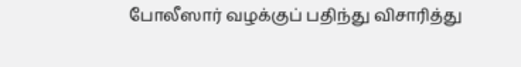போலீஸார் வழக்குப் பதிந்து விசாரித்து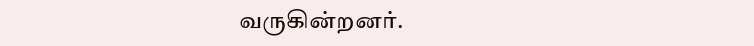வருகின்றனர்.